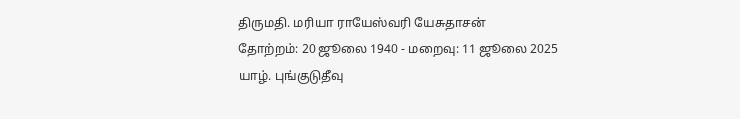திருமதி. மரியா ராயேஸ்வரி யேசுதாசன்
தோற்றம்: 20 ஜூலை 1940 - மறைவு: 11 ஜூலை 2025
யாழ். புங்குடுதீவு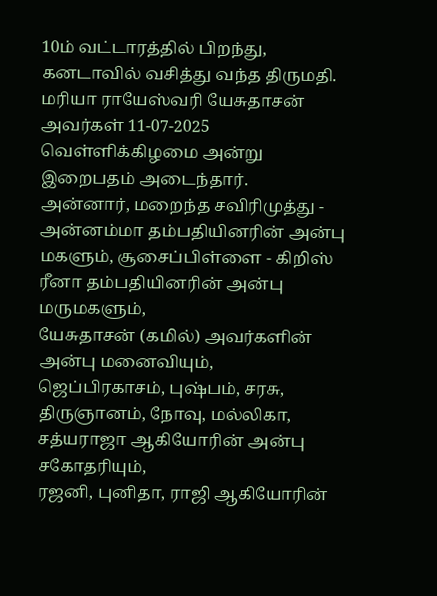10ம் வட்டாரத்தில் பிறந்து, கனடாவில் வசித்து வந்த திருமதி. மரியா ராயேஸ்வரி யேசுதாசன் அவர்கள் 11-07-2025 வெள்ளிக்கிழமை அன்று இறைபதம் அடைந்தார்.
அன்னார், மறைந்த சவிரிமுத்து - அன்னம்மா தம்பதியினரின் அன்பு மகளும், சூசைப்பிள்ளை - கிறிஸ் ரீனா தம்பதியினரின் அன்பு மருமகளும்,
யேசுதாசன் (கமில்) அவர்களின் அன்பு மனைவியும்,
ஜெப்பிரகாசம், புஷ்பம், சரசு, திருஞானம், நோவு, மல்லிகா, சத்யராஜா ஆகியோரின் அன்பு சகோதரியும்,
ரஜனி, புனிதா, ராஜி ஆகியோரின்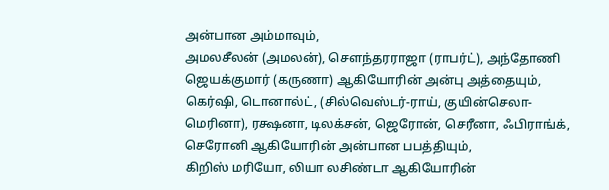அன்பான அம்மாவும்,
அமலசீலன் (அமலன்), சௌந்தரராஜா (ராபர்ட்), அந்தோணி ஜெயக்குமார் (கருணா) ஆகியோரின் அன்பு அத்தையும்,
கெர்ஷி, டொனால்ட், (சில்வெஸ்டர்-ராய், குயின்செலா-மெரினா), ரக்ஷனா, டிலக்சன், ஜெரோன், செரீனா, ஃபிராங்க், செரோனி ஆகியோரின் அன்பான பபத்தியும்,
கிறிஸ் மரியோ, லியா லசிண்டா ஆகியோரின்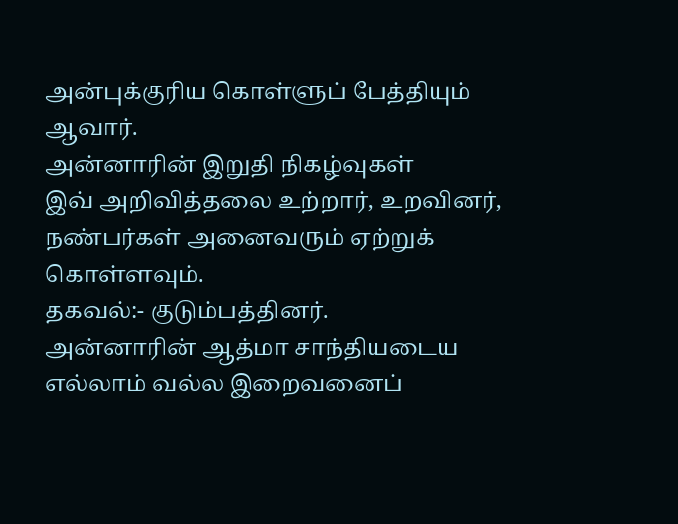அன்புக்குரிய கொள்ளுப் பேத்தியும் ஆவார்.
அன்னாரின் இறுதி நிகழ்வுகள்
இவ் அறிவித்தலை உற்றார், உறவினர், நண்பர்கள் அனைவரும் ஏற்றுக் கொள்ளவும்.
தகவல்:- குடும்பத்தினர்.
அன்னாரின் ஆத்மா சாந்தியடைய எல்லாம் வல்ல இறைவனைப்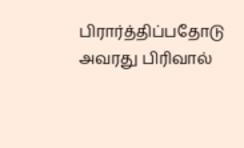பிரார்த்திப்பதோடு அவரது பிரிவால்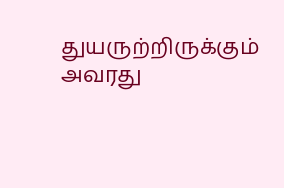துயருற்றிருக்கும் அவரது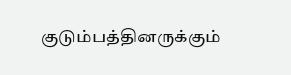குடும்பத்தினருக்கும்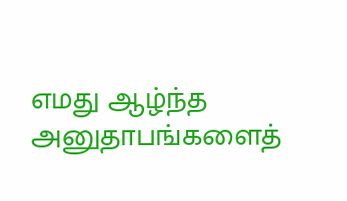எமது ஆழ்ந்த அனுதாபங்களைத்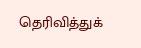தெரிவித்துக்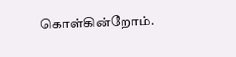கொள்கின்றோம்.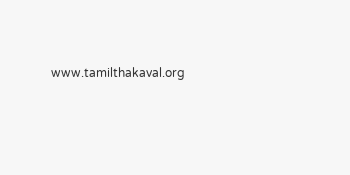www.tamilthakaval.org